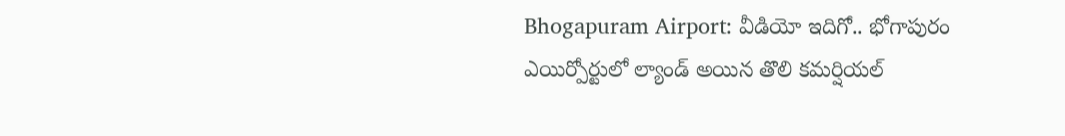Bhogapuram Airport: వీడియో ఇదిగో.. భోగాపురం ఎయిర్పోర్టులో ల్యాండ్ అయిన తొలి కమర్షియల్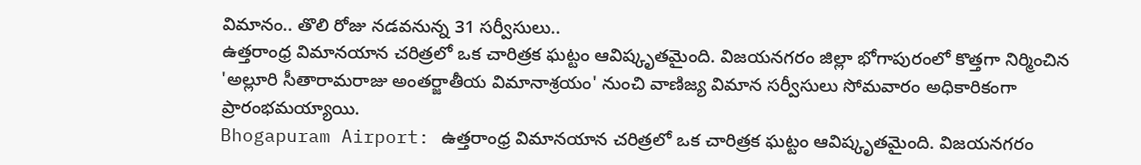విమానం.. తొలి రోజు నడవనున్న 31 సర్వీసులు..
ఉత్తరాంధ్ర విమానయాన చరిత్రలో ఒక చారిత్రక ఘట్టం ఆవిష్కృతమైంది. విజయనగరం జిల్లా భోగాపురంలో కొత్తగా నిర్మించిన 'అల్లూరి సీతారామరాజు అంతర్జాతీయ విమానాశ్రయం' నుంచి వాణిజ్య విమాన సర్వీసులు సోమవారం అధికారికంగా ప్రారంభమయ్యాయి.
Bhogapuram Airport: ఉత్తరాంధ్ర విమానయాన చరిత్రలో ఒక చారిత్రక ఘట్టం ఆవిష్కృతమైంది. విజయనగరం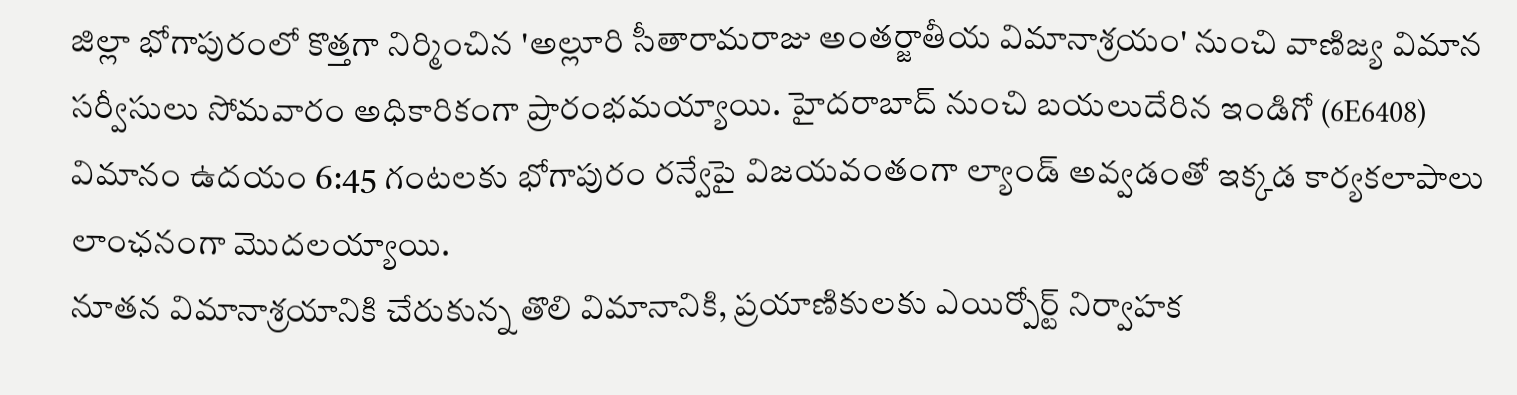జిల్లా భోగాపురంలో కొత్తగా నిర్మించిన 'అల్లూరి సీతారామరాజు అంతర్జాతీయ విమానాశ్రయం' నుంచి వాణిజ్య విమాన సర్వీసులు సోమవారం అధికారికంగా ప్రారంభమయ్యాయి. హైదరాబాద్ నుంచి బయలుదేరిన ఇండిగో (6E6408) విమానం ఉదయం 6:45 గంటలకు భోగాపురం రన్వేపై విజయవంతంగా ల్యాండ్ అవ్వడంతో ఇక్కడ కార్యకలాపాలు లాంఛనంగా మొదలయ్యాయి.
నూతన విమానాశ్రయానికి చేరుకున్న తొలి విమానానికి, ప్రయాణికులకు ఎయిర్పోర్ట్ నిర్వాహక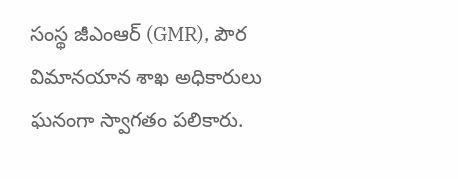సంస్థ జీఎంఆర్ (GMR), పౌర విమానయాన శాఖ అధికారులు ఘనంగా స్వాగతం పలికారు.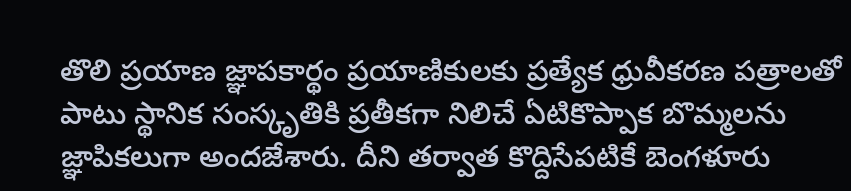తొలి ప్రయాణ జ్ఞాపకార్థం ప్రయాణికులకు ప్రత్యేక ధ్రువీకరణ పత్రాలతో పాటు స్థానిక సంస్కృతికి ప్రతీకగా నిలిచే ఏటికొప్పాక బొమ్మలను జ్ఞాపికలుగా అందజేశారు. దీని తర్వాత కొద్దిసేపటికే బెంగళూరు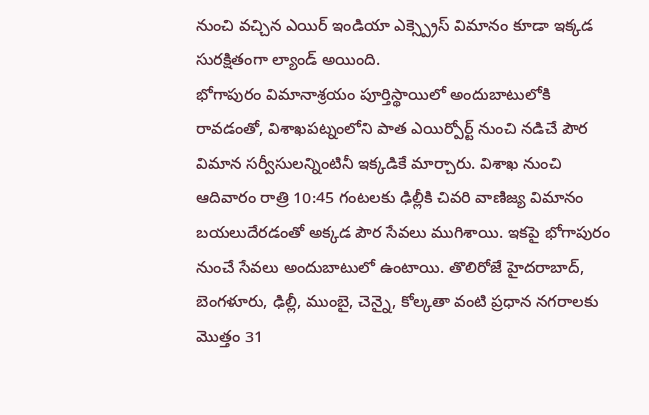నుంచి వచ్చిన ఎయిర్ ఇండియా ఎక్స్ప్రెస్ విమానం కూడా ఇక్కడ సురక్షితంగా ల్యాండ్ అయింది.
భోగాపురం విమానాశ్రయం పూర్తిస్థాయిలో అందుబాటులోకి రావడంతో, విశాఖపట్నంలోని పాత ఎయిర్పోర్ట్ నుంచి నడిచే పౌర విమాన సర్వీసులన్నింటినీ ఇక్కడికే మార్చారు. విశాఖ నుంచి ఆదివారం రాత్రి 10:45 గంటలకు ఢిల్లీకి చివరి వాణిజ్య విమానం బయలుదేరడంతో అక్కడ పౌర సేవలు ముగిశాయి. ఇకపై భోగాపురం నుంచే సేవలు అందుబాటులో ఉంటాయి. తొలిరోజే హైదరాబాద్, బెంగళూరు, ఢిల్లీ, ముంబై, చెన్నై, కోల్కతా వంటి ప్రధాన నగరాలకు మొత్తం 31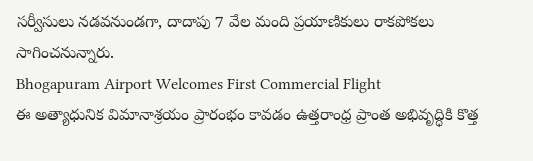సర్వీసులు నడవనుండగా, దాదాపు 7 వేల మంది ప్రయాణికులు రాకపోకలు సాగించనున్నారు.
Bhogapuram Airport Welcomes First Commercial Flight
ఈ అత్యాధునిక విమానాశ్రయం ప్రారంభం కావడం ఉత్తరాంధ్ర ప్రాంత అభివృద్ధికి కొత్త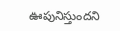ఊపునిస్తుందని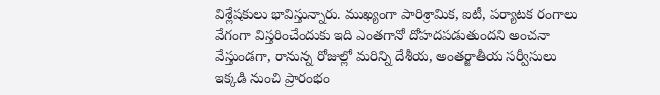విశ్లేషకులు భావిస్తున్నారు. ముఖ్యంగా పారిశ్రామిక, ఐటీ, పర్యాటక రంగాలు వేగంగా విస్తరించేందుకు ఇది ఎంతగానో దోహదపడుతుందని అంచనా వేస్తుండగా, రానున్న రోజుల్లో మరిన్ని దేశీయ, అంతర్జాతీయ సర్వీసులు ఇక్కడి నుంచి ప్రారంభం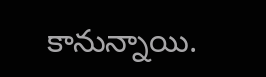కానున్నాయి.